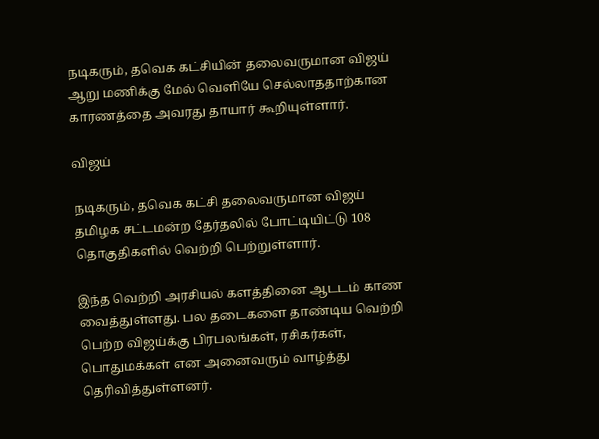நடிகரும், தவெக கட்சியின் தலைவருமான விஜய் ஆறு மணிக்கு மேல் வெளியே செல்லாததாற்கான காரணத்தை அவரது தாயார் கூறியுள்ளார்.

விஜய்

நடிகரும், தவெக கட்சி தலைவருமான விஜய் தமிழக சட்டமன்ற தேர்தலில் போட்டியிட்டு 108 தொகுதிகளில் வெற்றி பெற்றுள்ளார்.

இந்த வெற்றி அரசியல் களத்தினை ஆடடம் காண வைத்துள்ளது. பல தடைகளை தாண்டிய வெற்றி பெற்ற விஜய்க்கு பிரபலங்கள், ரசிகர்கள், பொதுமக்கள் என அனைவரும் வாழ்த்து தெரிவித்துள்ளனர்.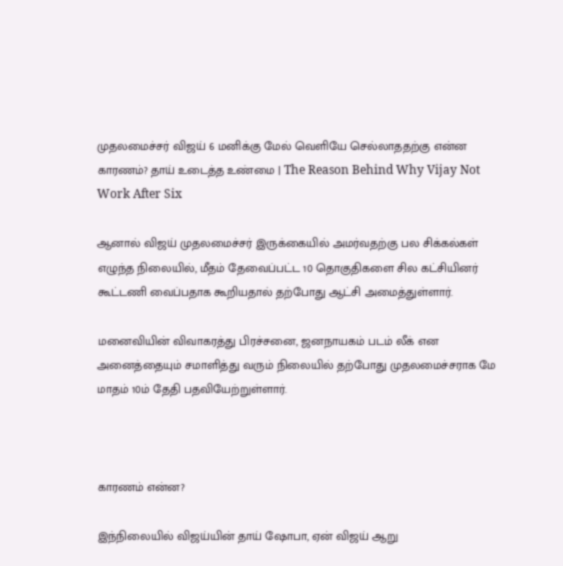முதலமைச்சர் விஜய் 6 மனிக்கு மேல் வெளியே செல்லாததற்கு என்ன காரணம்? தாய் உடைத்த உண்மை | The Reason Behind Why Vijay Not Work After Six

ஆனால் விஜய் முதலமைச்சர் இருக்கையில் அமர்வதற்கு பல சிக்கல்கள் எழுந்த நிலையில், மீதம் தேவைப்பட்ட 10 தொகுதிகளை சில கட்சியினர் கூட்டணி வைப்பதாக கூறியதால் தற்போது ஆட்சி அமைத்துள்ளார்.

மனைவியின் விவாகரத்து பிரச்சனை, ஜனநாயகம் படம் லீக் என அனைத்தையும் சமாளித்து வரும் நிலையில் தற்போது முதலமைச்சராக மே மாதம் 10ம் தேதி பதவியேற்றுள்ளார்.



காரணம் என்ன?

இந்நிலையில் விஜய்யின் தாய் ஷோபா, ஏன் விஜய் ஆறு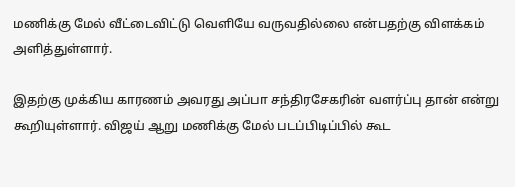மணிக்கு மேல் வீட்டைவிட்டு வெளியே வருவதில்லை என்பதற்கு விளக்கம் அளித்துள்ளார்.

இதற்கு முக்கிய காரணம் அவரது அப்பா சந்திரசேகரின் வளர்ப்பு தான் என்று கூறியுள்ளார். விஜய் ஆறு மணிக்கு மேல் படப்பிடிப்பில் கூட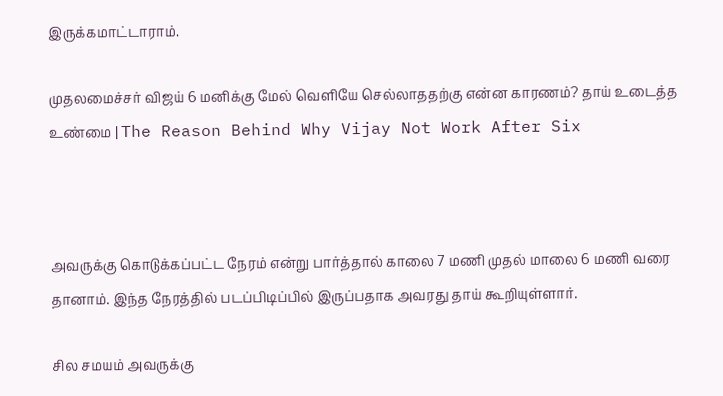இருக்கமாட்டாராம்.

முதலமைச்சர் விஜய் 6 மனிக்கு மேல் வெளியே செல்லாததற்கு என்ன காரணம்? தாய் உடைத்த உண்மை | The Reason Behind Why Vijay Not Work After Six



அவருக்கு கொடுக்கப்பட்ட நேரம் என்று பார்த்தால் காலை 7 மணி முதல் மாலை 6 மணி வரை தானாம். இந்த நேரத்தில் படப்பிடிப்பில் இருப்பதாக அவரது தாய் கூறியுள்ளார்.

சில சமயம் அவருக்கு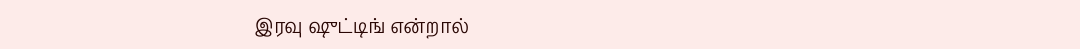இரவு ஷுட்டிங் என்றால்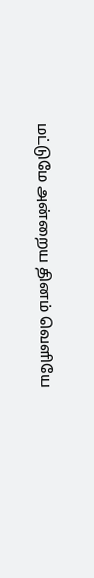மட்டுமே அன்றைய தினம் வெளியே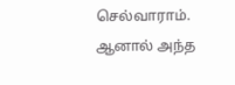செல்வாராம். ஆனால் அந்த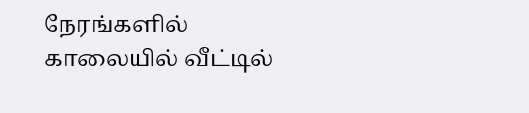நேரங்களில் காலையில் வீட்டில்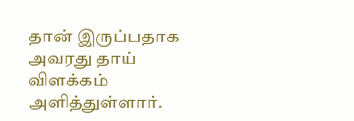தான் இருப்பதாக அவரது தாய் விளக்கம் அளித்துள்ளார்.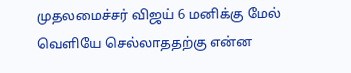முதலமைச்சர் விஜய் 6 மனிக்கு மேல் வெளியே செல்லாததற்கு என்ன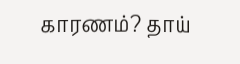காரணம்? தாய்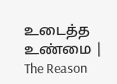உடைத்த உண்மை | The Reason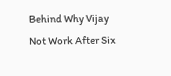Behind Why Vijay Not Work After Six